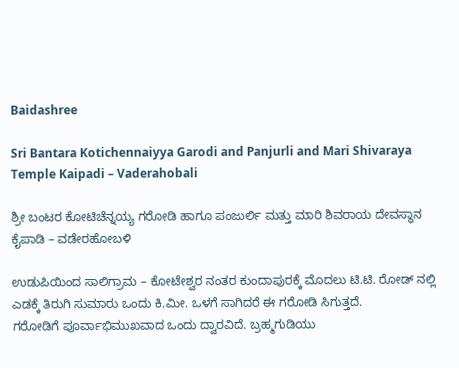Baidashree

Sri Bantara Kotichennaiyya Garodi and Panjurli and Mari Shivaraya Temple Kaipadi – Vaderahobali

ಶ್ರೀ ಬಂಟರ ಕೋಟಿಚೆನ್ನಯ್ಯ ಗರೋಡಿ ಹಾಗೂ ಪಂಜುರ್ಲಿ ಮತ್ತು ಮಾರಿ ಶಿವರಾಯ ದೇವಸ್ಥಾನ ಕೈಪಾಡಿ – ವಡೇರಹೋಬಳಿ

ಉಡುಪಿಯಿಂದ ಸಾಲಿಗ್ರಾಮ – ಕೋಟೇಶ್ವರ ನಂತರ ಕುಂದಾಪುರಕ್ಕೆ ಮೊದಲು ಟಿ.ಟಿ. ರೋಡ್ ನಲ್ಲಿ ಎಡಕ್ಕೆ ತಿರುಗಿ ಸುಮಾರು ಒಂದು ಕಿ.ಮೀ. ಒಳಗೆ ಸಾಗಿದರೆ ಈ ಗರೋಡಿ ಸಿಗುತ್ತದೆ.
ಗರೋಡಿಗೆ ಪೂರ್ವಾಭಿಮುಖವಾದ ಒಂದು ದ್ವಾರವಿದೆ. ಬ್ರಹ್ಮಗುಡಿಯು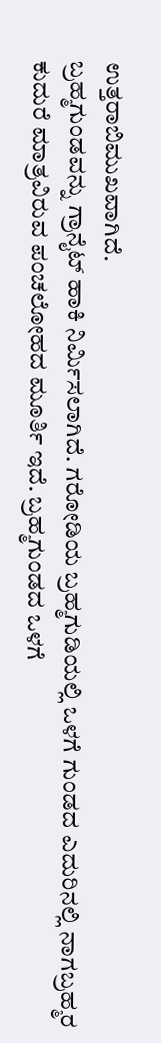ಉತ್ತರಾಬಿಮುಖವಾಗಿದೆ.
ಬ್ರಹ್ಮಗುಂಡವನ್ನು ಗ್ರಾನೈಟ್ ಹಾಕಿ ನಿರ್ಮಿಸಲಾಗಿದೆ. ಗರೋಡಿಯ ಬ್ರಹ್ಮಗುಡಿಯಲ್ಲಿ ಒಳಗೆ ಗುಂಡದ ಎದುರಿನಲ್ಲಿ ನಾಗಬ್ರಹ್ಮರ ಕುದುರೆ ಮಾತ್ರವಿರುವ ಪಂಚಲೋಹದ ಮೂರ್ತಿ ಇದೆ. ಬ್ರಹ್ಮಗುಂಡದ ಒಳಗೆ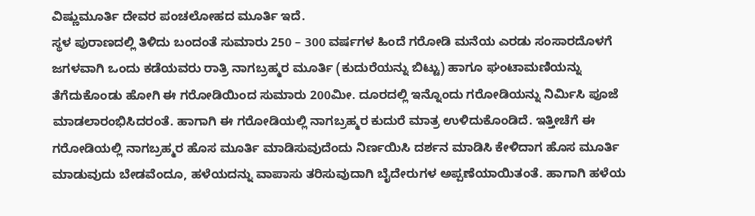ವಿಷ್ಣುಮೂರ್ತಿ ದೇವರ ಪಂಚಲೋಹದ ಮೂರ್ತಿ ಇದೆ.
ಸ್ಥಳ ಪುರಾಣದಲ್ಲಿ ತಿಳಿದು ಬಂದಂತೆ ಸುಮಾರು 250 – 300 ವರ್ಷಗಳ ಹಿಂದೆ ಗರೋಡಿ ಮನೆಯ ಎರಡು ಸಂಸಾರದೊಳಗೆ ಜಗಳವಾಗಿ ಒಂದು ಕಡೆಯವರು ರಾತ್ರಿ ನಾಗಬ್ರಹ್ಮರ ಮೂರ್ತಿ (ಕುದುರೆಯನ್ನು ಬಿಟ್ಟು) ಹಾಗೂ ಘಂಟಾಮಣಿಯನ್ನು ತೆಗೆದುಕೊಂಡು ಹೋಗಿ ಈ ಗರೋಡಿಯಿಂದ ಸುಮಾರು 200ಮೀ. ದೂರದಲ್ಲಿ ಇನ್ನೊಂದು ಗರೋಡಿಯನ್ನು ನಿರ್ಮಿಸಿ ಪೂಜೆ ಮಾಡಲಾರಂಭಿಸಿದರಂತೆ. ಹಾಗಾಗಿ ಈ ಗರೋಡಿಯಲ್ಲಿ ನಾಗಬ್ರಹ್ಮರ ಕುದುರೆ ಮಾತ್ರ ಉಳಿದುಕೊಂಡಿದೆ. ಇತ್ತೀಚೆಗೆ ಈ ಗರೋಡಿಯಲ್ಲಿ ನಾಗಬ್ರಹ್ಮರ ಹೊಸ ಮೂರ್ತಿ ಮಾಡಿಸುವುದೆಂದು ನಿರ್ಣಯಿಸಿ ದರ್ಶನ ಮಾಡಿಸಿ ಕೇಳಿದಾಗ ಹೊಸ ಮೂರ್ತಿ ಮಾಡುವುದು ಬೇಡವೆಂದೂ, ಹಳೆಯದನ್ನು ವಾಪಾಸು ತರಿಸುವುದಾಗಿ ಬೈದೇರುಗಳ ಅಪ್ಪಣೆಯಾಯಿತಂತೆ. ಹಾಗಾಗಿ ಹಳೆಯ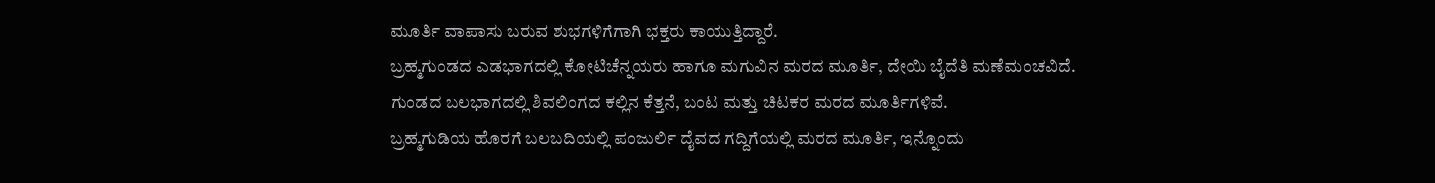ಮೂರ್ತಿ ವಾಪಾಸು ಬರುವ ಶುಭಗಳಿಗೆಗಾಗಿ ಭಕ್ತರು ಕಾಯುತ್ತಿದ್ದಾರೆ.
ಬ್ರಹ್ಮಗುಂಡದ ಎಡಭಾಗದಲ್ಲಿ ಕೋಟಿಚೆನ್ನಯರು ಹಾಗೂ ಮಗುವಿನ ಮರದ ಮೂರ್ತಿ, ದೇಯಿ ಬೈದೆತಿ ಮಣೆಮಂಚವಿದೆ.
ಗುಂಡದ ಬಲಭಾಗದಲ್ಲಿ ಶಿವಲಿಂಗದ ಕಲ್ಲಿನ ಕೆತ್ತನೆ, ಬಂಟ ಮತ್ತು ಚಿಟಕರ ಮರದ ಮೂರ್ತಿಗಳಿವೆ.
ಬ್ರಹ್ಮಗುಡಿಯ ಹೊರಗೆ ಬಲಬದಿಯಲ್ಲಿ ಪಂಜುರ್ಲಿ ದೈವದ ಗದ್ದಿಗೆಯಲ್ಲಿ ಮರದ ಮೂರ್ತಿ, ಇನ್ನೊಂದು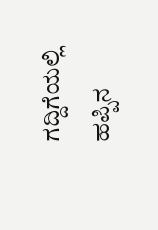ಗದ್ದಿಗೆಯಲ್ಲಿ ಹಪ್ಪಿನ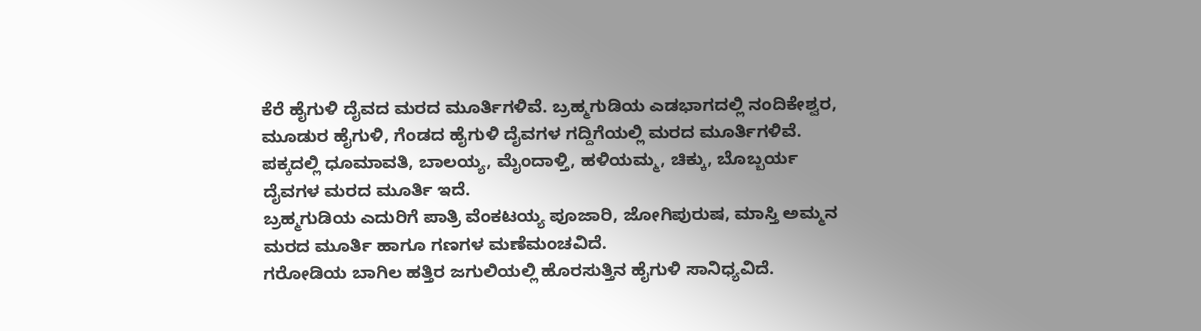ಕೆರೆ ಹೈಗುಳಿ ದೈವದ ಮರದ ಮೂರ್ತಿಗಳಿವೆ. ಬ್ರಹ್ಮಗುಡಿಯ ಎಡಭಾಗದಲ್ಲಿ ನಂದಿಕೇಶ್ವರ, ಮೂಡುರ ಹೈಗುಳಿ, ಗೆಂಡದ ಹೈಗುಳಿ ದೈವಗಳ ಗದ್ದಿಗೆಯಲ್ಲಿ ಮರದ ಮೂರ್ತಿಗಳಿವೆ.
ಪಕ್ಕದಲ್ಲಿ ಧೂಮಾವತಿ, ಬಾಲಯ್ಯ, ಮೈಂದಾಳ್ತಿ, ಹಳಿಯಮ್ಮ, ಚಿಕ್ಕು, ಬೊಬ್ಬರ್ಯ ದೈವಗಳ ಮರದ ಮೂರ್ತಿ ಇದೆ.
ಬ್ರಹ್ಮಗುಡಿಯ ಎದುರಿಗೆ ಪಾತ್ರಿ ವೆಂಕಟಯ್ಯ ಪೂಜಾರಿ, ಜೋಗಿಪುರುಷ, ಮಾಸ್ತಿ ಅಮ್ಮನ ಮರದ ಮೂರ್ತಿ ಹಾಗೂ ಗಣಗಳ ಮಣೆಮಂಚವಿದೆ.
ಗರೋಡಿಯ ಬಾಗಿಲ ಹತ್ತಿರ ಜಗುಲಿಯಲ್ಲಿ ಹೊರಸುತ್ತಿನ ಹೈಗುಳಿ ಸಾನಿಧ್ಯವಿದೆ.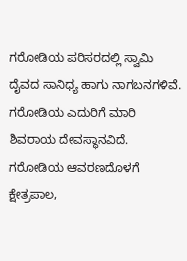ಗರೋಡಿಯ ಪರಿಸರದಲ್ಲಿ ಸ್ವಾಮಿ ದೈವದ ಸಾನಿಧ್ಯ ಹಾಗು ನಾಗಬನಗಳಿವೆ.
ಗರೋಡಿಯ ಎದುರಿಗೆ ಮಾರಿ ಶಿವರಾಯ ದೇವಸ್ಥಾನವಿದೆ.
ಗರೋಡಿಯ ಆವರಣದೊಳಗೆ ಕ್ಷೇತ್ರಪಾಲ,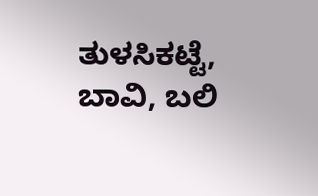ತುಳಸಿಕಟ್ಟೆ, ಬಾವಿ, ಬಲಿ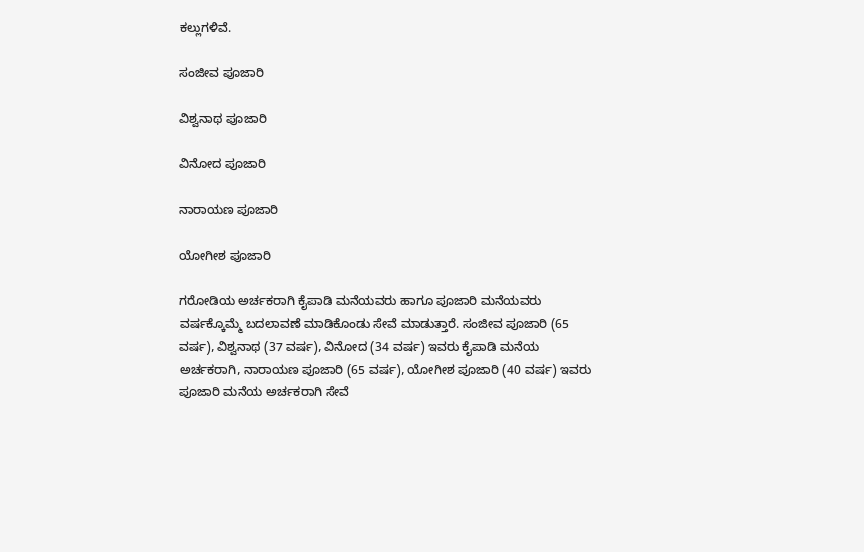ಕಲ್ಲುಗಳಿವೆ.

ಸಂಜೀವ ಪೂಜಾರಿ

ವಿಶ್ವನಾಥ ಪೂಜಾರಿ

ವಿನೋದ ಪೂಜಾರಿ

ನಾರಾಯಣ ಪೂಜಾರಿ

ಯೋಗೀಶ ಪೂಜಾರಿ

ಗರೋಡಿಯ ಅರ್ಚಕರಾಗಿ ಕೈಪಾಡಿ ಮನೆಯವರು ಹಾಗೂ ಪೂಜಾರಿ ಮನೆಯವರು ವರ್ಷಕ್ಕೊಮ್ಮೆ ಬದಲಾವಣೆ ಮಾಡಿಕೊಂಡು ಸೇವೆ ಮಾಡುತ್ತಾರೆ. ಸಂಜೀವ ಪೂಜಾರಿ (65 ವರ್ಷ), ವಿಶ್ವನಾಥ (37 ವರ್ಷ), ವಿನೋದ (34 ವರ್ಷ) ಇವರು ಕೈಪಾಡಿ ಮನೆಯ ಅರ್ಚಕರಾಗಿ, ನಾರಾಯಣ ಪೂಜಾರಿ (65 ವರ್ಷ), ಯೋಗೀಶ ಪೂಜಾರಿ (40 ವರ್ಷ) ಇವರು ಪೂಜಾರಿ ಮನೆಯ ಅರ್ಚಕರಾಗಿ ಸೇವೆ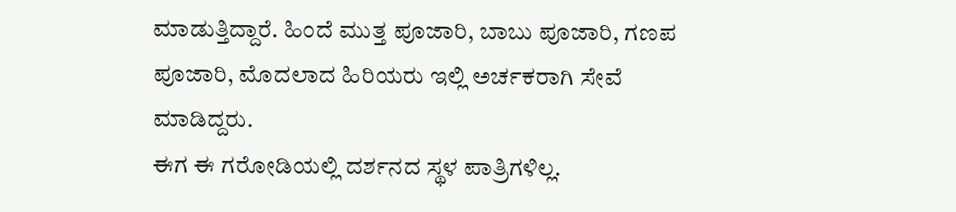ಮಾಡುತ್ತಿದ್ದಾರೆ. ಹಿಂದೆ ಮುತ್ತ ಪೂಜಾರಿ, ಬಾಬು ಪೂಜಾರಿ, ಗಣಪ ಪೂಜಾರಿ, ಮೊದಲಾದ ಹಿರಿಯರು ಇಲ್ಲಿ ಅರ್ಚಕರಾಗಿ ಸೇವೆ ಮಾಡಿದ್ದರು.
ಈಗ ಈ ಗರೋಡಿಯಲ್ಲಿ ದರ್ಶನದ ಸ್ಥಳ ಪಾತ್ರಿಗಳಿಲ್ಲ.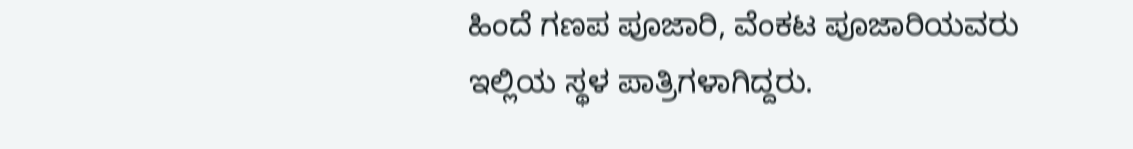ಹಿಂದೆ ಗಣಪ ಪೂಜಾರಿ, ವೆಂಕಟ ಪೂಜಾರಿಯವರು ಇಲ್ಲಿಯ ಸ್ಥಳ ಪಾತ್ರಿಗಳಾಗಿದ್ದರು.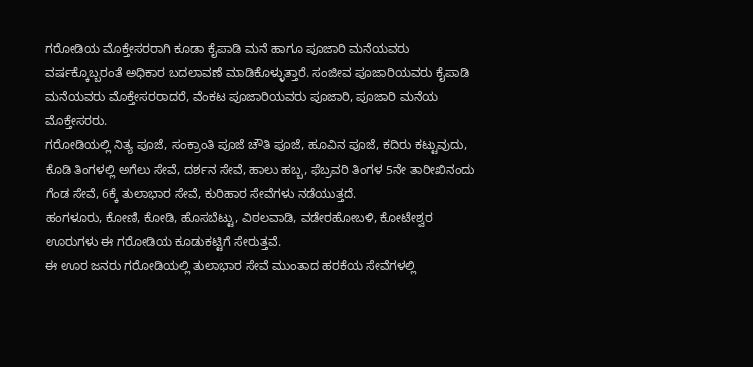ಗರೋಡಿಯ ಮೊಕ್ತೇಸರರಾಗಿ ಕೂಡಾ ಕೈಪಾಡಿ ಮನೆ ಹಾಗೂ ಪೂಜಾರಿ ಮನೆಯವರು ವರ್ಷಕ್ಕೊಬ್ಬರಂತೆ ಅಧಿಕಾರ ಬದಲಾವಣೆ ಮಾಡಿಕೊಳ್ಳುತ್ತಾರೆ. ಸಂಜೀವ ಪೂಜಾರಿಯವರು ಕೈಪಾಡಿ ಮನೆಯವರು ಮೊಕ್ತೇಸರರಾದರೆ, ವೆಂಕಟ ಪೂಜಾರಿಯವರು ಪೂಜಾರಿ, ಪೂಜಾರಿ ಮನೆಯ ಮೊಕ್ತೇಸರರು.
ಗರೋಡಿಯಲ್ಲಿ ನಿತ್ಯ ಪೂಜೆ, ಸಂಕ್ರಾಂತಿ ಪೂಜೆ ಚೌತಿ ಪೂಜೆ, ಹೂವಿನ ಪೂಜೆ, ಕದಿರು ಕಟ್ಟುವುದು, ಕೊಡಿ ತಿಂಗಳಲ್ಲಿ ಅಗೆಲು ಸೇವೆ, ದರ್ಶನ ಸೇವೆ, ಹಾಲು ಹಬ್ಬ, ಫೆಬ್ರವರಿ ತಿಂಗಳ 5ನೇ ತಾರೀಖಿನಂದು ಗೆಂಡ ಸೇವೆ, 6ಕ್ಕೆ ತುಲಾಭಾರ ಸೇವೆ, ಕುರಿಹಾರ ಸೇವೆಗಳು ನಡೆಯುತ್ತದೆ.
ಹಂಗಳೂರು, ಕೋಣಿ, ಕೋಡಿ, ಹೊಸಬೆಟ್ಟು, ವಿಠಲವಾಡಿ, ವಡೇರಹೋಬಳಿ, ಕೋಟೇಶ್ವರ ಊರುಗಳು ಈ ಗರೋಡಿಯ ಕೂಡುಕಟ್ಟಿಗೆ ಸೇರುತ್ತವೆ.
ಈ ಊರ ಜನರು ಗರೋಡಿಯಲ್ಲಿ ತುಲಾಭಾರ ಸೇವೆ ಮುಂತಾದ ಹರಕೆಯ ಸೇವೆಗಳಲ್ಲಿ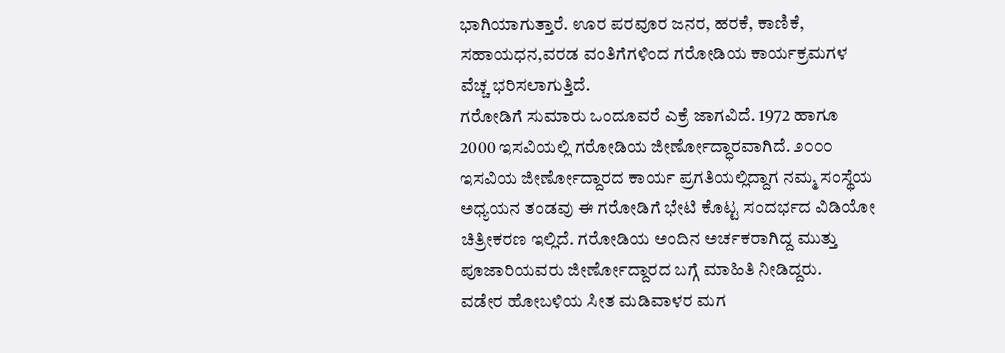ಭಾಗಿಯಾಗುತ್ತಾರೆ. ಊರ ಪರವೂರ ಜನರ, ಹರಕೆ, ಕಾಣಿಕೆ, ಸಹಾಯಧನ,ವರಡ ವಂತಿಗೆಗಳಿಂದ ಗರೋಡಿಯ ಕಾರ್ಯಕ್ರಮಗಳ ವೆಚ್ಚ ಭರಿಸಲಾಗುತ್ತಿದೆ.
ಗರೋಡಿಗೆ ಸುಮಾರು ಒಂದೂವರೆ ಎಕ್ರೆ ಜಾಗವಿದೆ. 1972 ಹಾಗೂ 2000 ಇಸವಿಯಲ್ಲಿ ಗರೋಡಿಯ ಜೀರ್ಣೋದ್ಧಾರವಾಗಿದೆ. ೨೦೦೦ ಇಸವಿಯ ಜೀರ್ಣೋದ್ದಾರದ ಕಾರ್ಯ ಪ್ರಗತಿಯಲ್ಲಿದ್ದಾಗ ನಮ್ಮ ಸಂಸ್ಥೆಯ ಅಧ್ಯಯನ ತಂಡವು ಈ ಗರೋಡಿಗೆ ಭೇಟಿ ಕೊಟ್ಟ ಸಂದರ್ಭದ ವಿಡಿಯೋ ಚಿತ್ರೀಕರಣ ಇಲ್ಲಿದೆ. ಗರೋಡಿಯ ಅಂದಿನ ಅರ್ಚಕರಾಗಿದ್ದ ಮುತ್ತು ಪೂಜಾರಿಯವರು ಜೀರ್ಣೋದ್ದಾರದ ಬಗ್ಗೆ ಮಾಹಿತಿ ನೀಡಿದ್ದರು.
ವಡೇರ ಹೋಬಳಿಯ ಸೀತ ಮಡಿವಾಳರ ಮಗ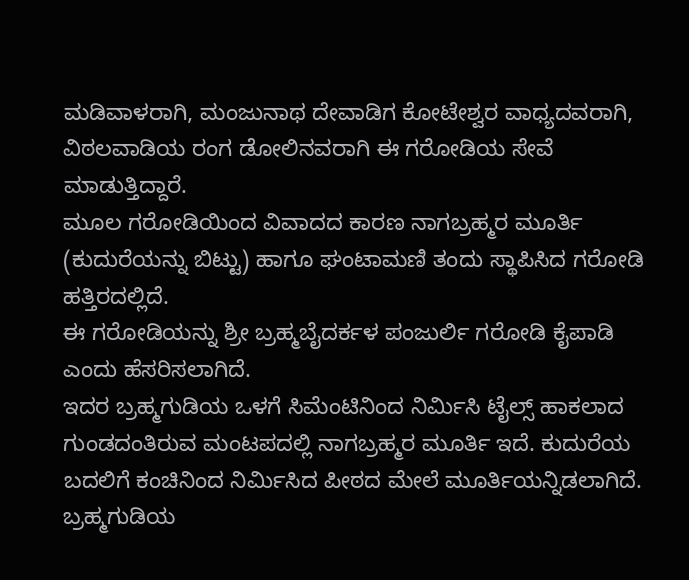ಮಡಿವಾಳರಾಗಿ, ಮಂಜುನಾಥ ದೇವಾಡಿಗ ಕೋಟೇಶ್ವರ ವಾಧ್ಯದವರಾಗಿ, ವಿಠಲವಾಡಿಯ ರಂಗ ಡೋಲಿನವರಾಗಿ ಈ ಗರೋಡಿಯ ಸೇವೆ ಮಾಡುತ್ತಿದ್ದಾರೆ.
ಮೂಲ ಗರೋಡಿಯಿಂದ ವಿವಾದದ ಕಾರಣ ನಾಗಬ್ರಹ್ಮರ ಮೂರ್ತಿ (ಕುದುರೆಯನ್ನು ಬಿಟ್ಟು) ಹಾಗೂ ಘಂಟಾಮಣಿ ತಂದು ಸ್ಥಾಪಿಸಿದ ಗರೋಡಿ ಹತ್ತಿರದಲ್ಲಿದೆ.
ಈ ಗರೋಡಿಯನ್ನು ಶ್ರೀ ಬ್ರಹ್ಮಬೈದರ್ಕಳ ಪಂಜುರ್ಲಿ ಗರೋಡಿ ಕೈಪಾಡಿ ಎಂದು ಹೆಸರಿಸಲಾಗಿದೆ.
ಇದರ ಬ್ರಹ್ಮಗುಡಿಯ ಒಳಗೆ ಸಿಮೆಂಟಿನಿಂದ ನಿರ್ಮಿಸಿ ಟೈಲ್ಸ್ ಹಾಕಲಾದ ಗುಂಡದಂತಿರುವ ಮಂಟಪದಲ್ಲಿ ನಾಗಬ್ರಹ್ಮರ ಮೂರ್ತಿ ಇದೆ. ಕುದುರೆಯ ಬದಲಿಗೆ ಕಂಚಿನಿಂದ ನಿರ್ಮಿಸಿದ ಪೀಠದ ಮೇಲೆ ಮೂರ್ತಿಯನ್ನಿಡಲಾಗಿದೆ.
ಬ್ರಹ್ಮಗುಡಿಯ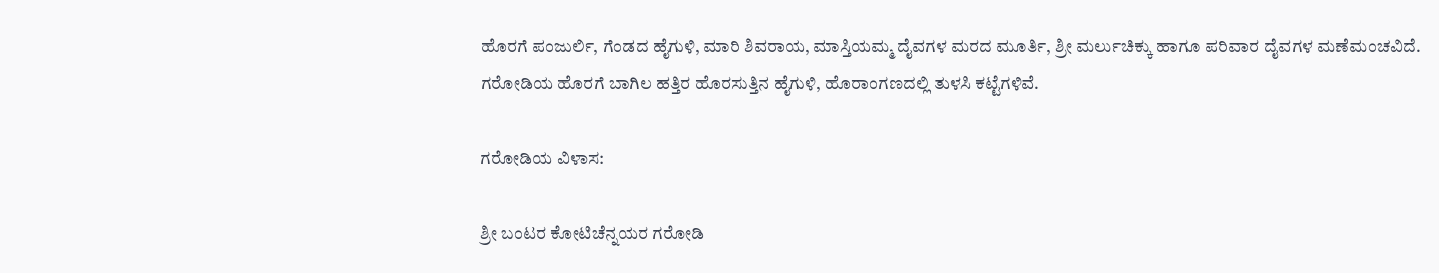ಹೊರಗೆ ಪಂಜುರ್ಲಿ, ಗೆಂಡದ ಹೈಗುಳಿ, ಮಾರಿ ಶಿವರಾಯ, ಮಾಸ್ತಿಯಮ್ಮ ದೈವಗಳ ಮರದ ಮೂರ್ತಿ, ಶ್ರೀ ಮರ್ಲುಚಿಕ್ಕು ಹಾಗೂ ಪರಿವಾರ ದೈವಗಳ ಮಣೆಮಂಚವಿದೆ.
ಗರೋಡಿಯ ಹೊರಗೆ ಬಾಗಿಲ ಹತ್ತಿರ ಹೊರಸುತ್ತಿನ ಹೈಗುಳಿ, ಹೊರಾಂಗಣದಲ್ಲಿ ತುಳಸಿ ಕಟ್ಟೆಗಳಿವೆ.

ಗರೋಡಿಯ ವಿಳಾಸ:

ಶ್ರೀ ಬಂಟರ ಕೋಟಿಚೆನ್ನಯರ ಗರೋಡಿ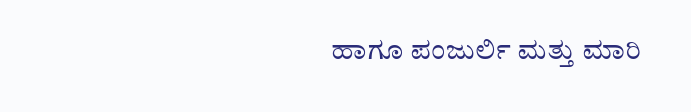ಹಾಗೂ ಪಂಜುರ್ಲಿ ಮತ್ತು ಮಾರಿ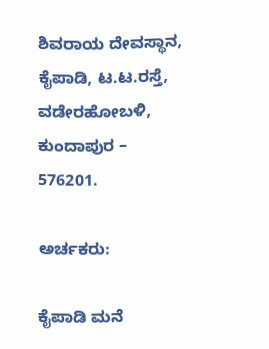ಶಿವರಾಯ ದೇವಸ್ಥಾನ,
ಕೈಪಾಡಿ, ಟ.ಟ.ರಸ್ತೆ, ವಡೇರಹೋಬಳಿ, ಕುಂದಾಪುರ – 576201.

ಅರ್ಚಕರು:

ಕೈಪಾಡಿ ಮನೆ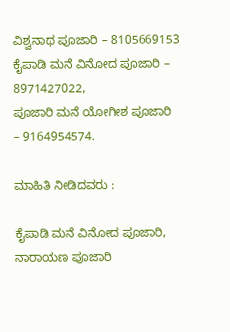ವಿಶ್ವನಾಥ ಪೂಜಾರಿ – 8105669153
ಕೈಪಾಡಿ ಮನೆ ವಿನೋದ ಪೂಜಾರಿ – 8971427022,
ಪೂಜಾರಿ ಮನೆ ಯೋಗೀಶ ಪೂಜಾರಿ – 9164954574.

ಮಾಹಿತಿ ನೀಡಿದವರು :

ಕೈಪಾಡಿ ಮನೆ ವಿನೋದ ಪೂಜಾರಿ,
ನಾರಾಯಣ ಪೂಜಾರಿ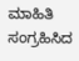ಮಾಹಿತಿ ಸಂಗ್ರಹಿಸಿದ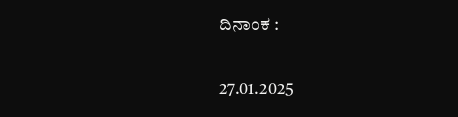ದಿನಾಂಕ :

27.01.2025